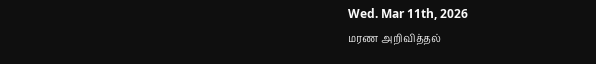Wed. Mar 11th, 2026
மரண அறிவித்தல்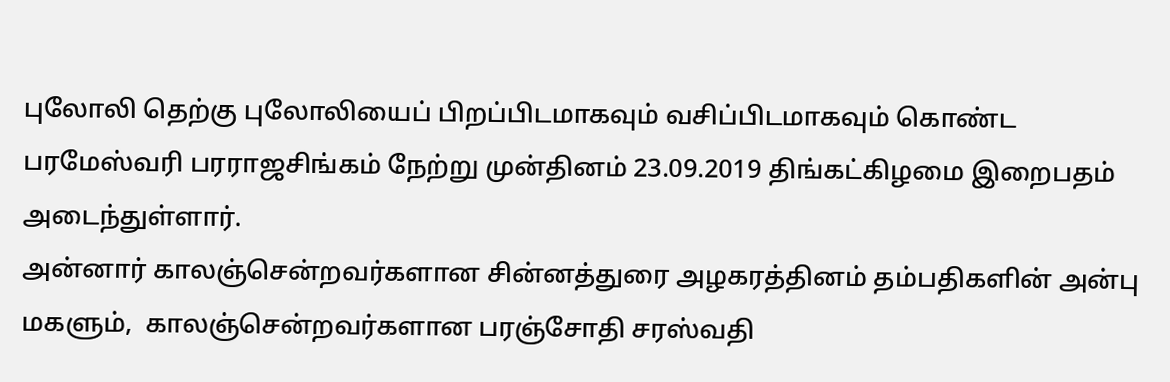புலோலி தெற்கு புலோலியைப் பிறப்பிடமாகவும் வசிப்பிடமாகவும் கொண்ட பரமேஸ்வரி பரராஜசிங்கம் நேற்று முன்தினம் 23.09.2019 திங்கட்கிழமை இறைபதம் அடைந்துள்ளார்.
அன்னார் காலஞ்சென்றவர்களான சின்னத்துரை அழகரத்தினம் தம்பதிகளின் அன்பு மகளும்,  காலஞ்சென்றவர்களான பரஞ்சோதி சரஸ்வதி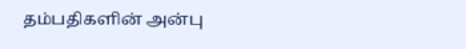தம்பதிகளின் அன்பு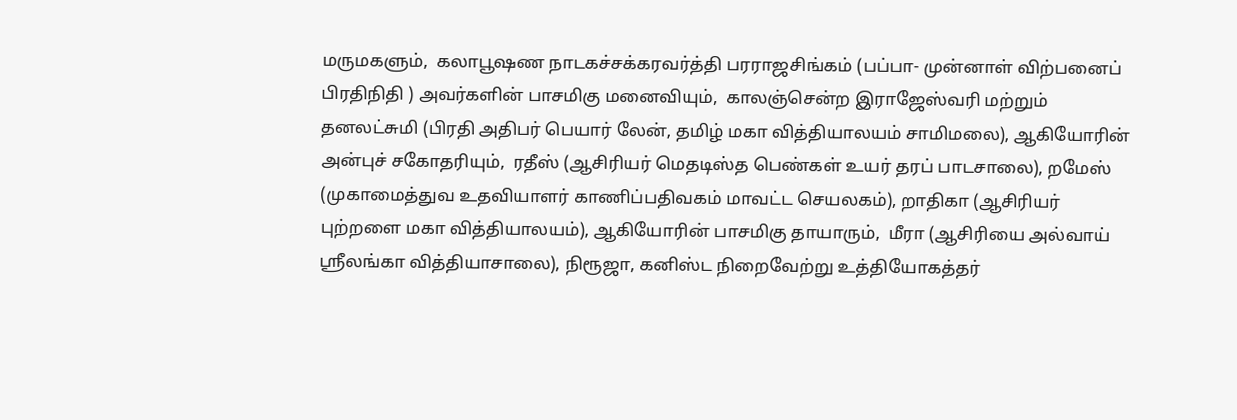மருமகளும்,  கலாபூஷண நாடகச்சக்கரவர்த்தி பரராஜசிங்கம் (பப்பா- முன்னாள் விற்பனைப் பிரதிநிதி ) அவர்களின் பாசமிகு மனைவியும்,  காலஞ்சென்ற இராஜேஸ்வரி மற்றும் தனலட்சுமி (பிரதி அதிபர் பெயார் லேன், தமிழ் மகா வித்தியாலயம் சாமிமலை), ஆகியோரின் அன்புச் சகோதரியும்,  ரதீஸ் (ஆசிரியர் மெதடிஸ்த பெண்கள் உயர் தரப் பாடசாலை), றமேஸ் (முகாமைத்துவ உதவியாளர் காணிப்பதிவகம் மாவட்ட செயலகம்), றாதிகா (ஆசிரியர் புற்றளை மகா வித்தியாலயம்), ஆகியோரின் பாசமிகு தாயாரும்,  மீரா (ஆசிரியை அல்வாய் ஸ்ரீலங்கா வித்தியாசாலை), நிரூஜா, கனிஸ்ட நிறைவேற்று உத்தியோகத்தர்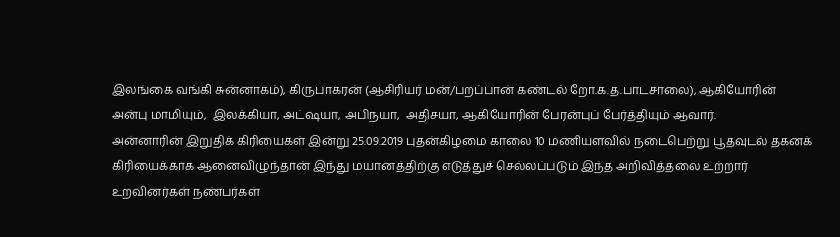இலங்கை வங்கி சுன்னாகம்), கிருபாகரன் (ஆசிரியர் மன்/பறப்பான் கண்டல் றோ.க.த.பாடசாலை), ஆகியோரின் அன்பு மாமியும்,  இலக்கியா, அட்ஷயா, அபிநயா,  அதிசயா, ஆகியோரின் பேரன்புப் பேர்த்தியும் ஆவார்.
அன்னாரின் இறுதிக் கிரியைகள் இன்று 25.09.2019 புதன்கிழமை காலை 10 மணியளவில் நடைபெற்று பூதவுடல் தகனக் கிரியைக்காக ஆனைவிழுந்தான் இந்து மயானத்திற்கு எடுத்துச் செல்லப்படும் இந்த அறிவித்தலை உற்றார் உறவினர்கள் நண்பர்கள்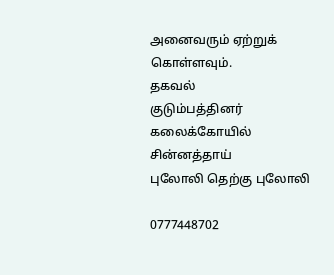அனைவரும் ஏற்றுக் கொள்ளவும்.
தகவல்
குடும்பத்தினர்
கலைக்கோயில் சின்னத்தாய்
புலோலி தெற்கு புலோலி

0777448702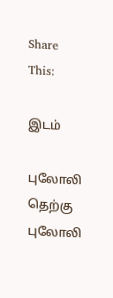Share This:

இடம்

புலோலி தெற்கு புலோலி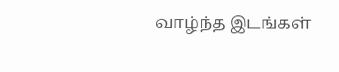வாழ்ந்த இடங்கள்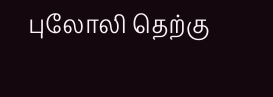புலோலி தெற்கு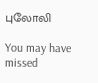புலோலி

You may have missed